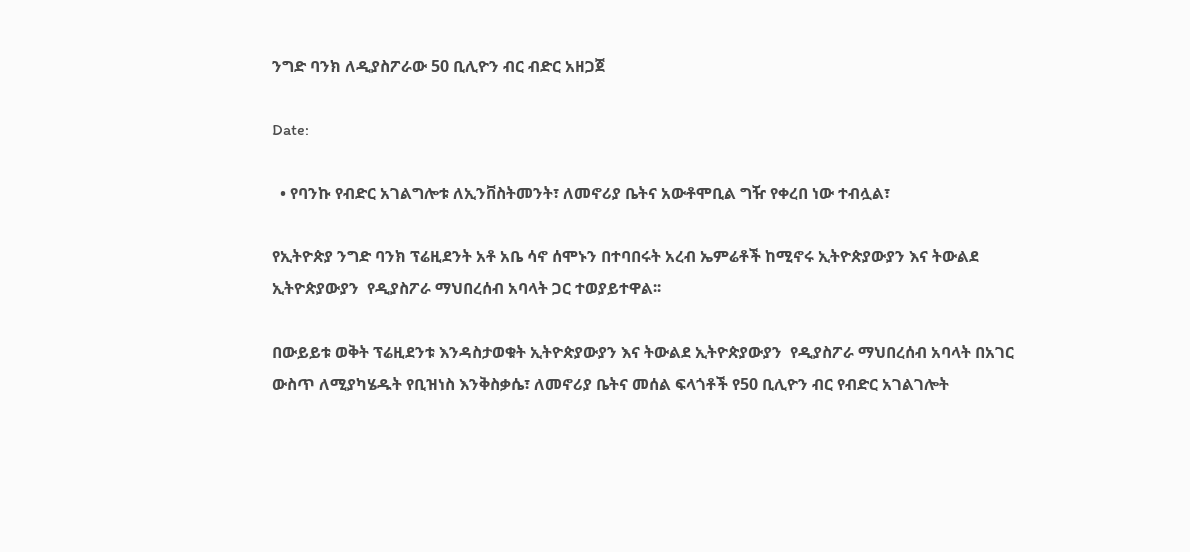ንግድ ባንክ ለዲያስፖራው 50 ቢሊዮን ብር ብድር አዘጋጀ

Date:

  • የባንኩ የብድር አገልግሎቱ ለኢንቨስትመንት፣ ለመኖሪያ ቤትና አውቶሞቢል ግዥ የቀረበ ነው ተብሏል፣

የኢትዮጵያ ንግድ ባንክ ፕሬዚደንት አቶ አቤ ሳኖ ሰሞኑን በተባበሩት አረብ ኤምሬቶች ከሚኖሩ ኢትዮጵያውያን እና ትውልደ ኢትዮጵያውያን  የዲያስፖራ ማህበረሰብ አባላት ጋር ተወያይተዋል፡፡

በውይይቱ ወቅት ፕሬዚደንቱ እንዳስታወቁት ኢትዮጵያውያን እና ትውልደ ኢትዮጵያውያን  የዲያስፖራ ማህበረሰብ አባላት በአገር ውስጥ ለሚያካሄዱት የቢዝነስ እንቅስቃሴ፣ ለመኖሪያ ቤትና መሰል ፍላጎቶች የ50 ቢሊዮን ብር የብድር አገልገሎት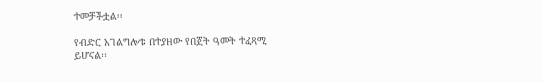ተመቻችቷል፡፡

የብድር አገልግሎቱ በተያዘው የበጀት ዓመት ተፈጻሚ ይሆናል፡፡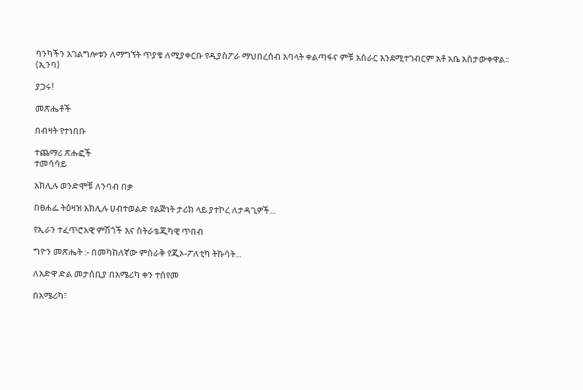ባንካችን አገልግሎቱን ለማግኘት ጥያቄ ለሚያቀርቡ የዲያስፖራ ማህበረሰብ አባላት ቀልጣፋና ምቹ አሰራር እንደሚተገብርም አቶ አቤ አስታውቀዋል፡፡
(ኢንባ)

ያጋሩ!

መጽሔቶች

በብዛት የተነበቡ

ተጨማሪ ጽሑፎች
ተመሳሳይ

አክሊሉ ወንድሞቹ ለንባብ በቃ

በፀሐፌ ትዕዛዝ አክሊሉ ሀብተወልድ የልጅነት ታሪክ ላይ ያተኮረ ለታዳጊዎች...

የኢራን ተፈጥሮአዊ ምሽጎች እና ስትራቴጂካዊ ጥበብ

ግዮን መጽሔት :- በመካከለኛው ምስራቅ የጂኦ-ፖለቲካ ትኩሳት...

ለአድዋ ድል መታሰቢያ በአሜሪካ ቀን ተሰየመ

በአሜሪካ፣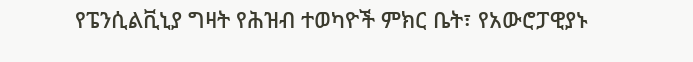የፔንሲልቪኒያ ግዛት የሕዝብ ተወካዮች ምክር ቤት፣ የአውሮፓዊያኑ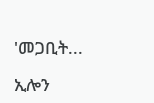'መጋቢት...

ኢሎን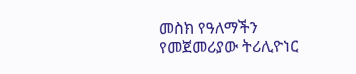መስክ የዓለማችን የመጀመሪያው ትሪሊዮነር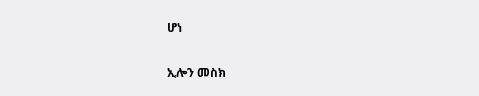ሆነ

ኢሎን መስክ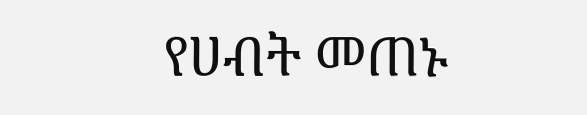የሀብት መጠኑ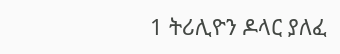1 ትሪሊዮን ዶላር ያለፈ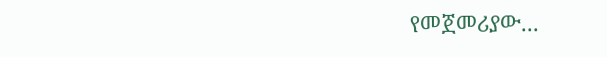የመጀመሪያው...